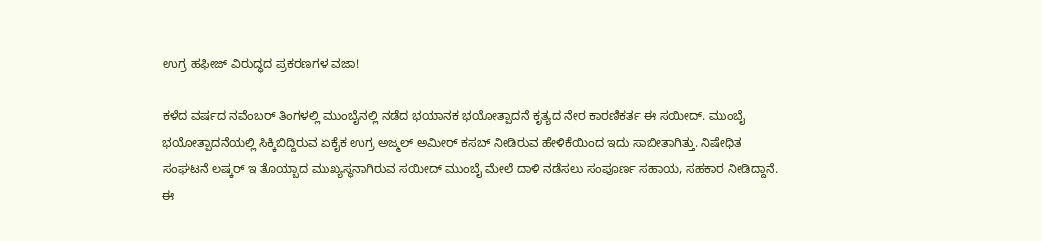ಉಗ್ರ ಹಫೀಜ್ ವಿರುದ್ಧದ ಪ್ರಕರಣಗಳ ವಜಾ!

ಕಳೆದ ವರ್ಷದ ನವೆಂಬರ್ ತಿಂಗಳಲ್ಲಿ ಮುಂಬೈನಲ್ಲಿ ನಡೆದ ಭಯಾನಕ ಭಯೋತ್ಪಾದನೆ ಕೃತ್ಯದ ನೇರ ಕಾರಣಿಕರ್ತ ಈ ಸಯೀದ್. ಮುಂಬೈ ಭಯೋತ್ಪಾದನೆಯಲ್ಲಿ ಸಿಕ್ಕಿಬಿದ್ದಿರುವ ಏಕೈಕ ಉಗ್ರ ಅಜ್ಮಲ್ ಅಮೀರ್ ಕಸಬ್ ನೀಡಿರುವ ಹೇಳಿಕೆಯಿಂದ ಇದು ಸಾಬೀತಾಗಿತ್ತು. ನಿಷೇಧಿತ ಸಂಘಟನೆ ಲಷ್ಕರ್ ಇ ತೊಯ್ಬಾದ ಮುಖ್ಯಸ್ಥನಾಗಿರುವ ಸಯೀದ್ ಮುಂಬೈ ಮೇಲೆ ದಾಳಿ ನಡೆಸಲು ಸಂಪೂರ್ಣ ಸಹಾಯ, ಸಹಕಾರ ನೀಡಿದ್ದಾನೆ. ಈ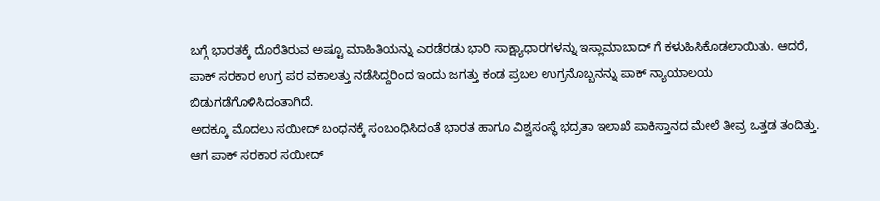ಬಗ್ಗೆ ಭಾರತಕ್ಕೆ ದೊರೆತಿರುವ ಅಷ್ಟೂ ಮಾಹಿತಿಯನ್ನು ಎರಡೆರಡು ಭಾರಿ ಸಾಕ್ಷ್ಯಾಧಾರಗಳನ್ನು ಇಸ್ಲಾಮಾಬಾದ್ ಗೆ ಕಳುಹಿಸಿಕೊಡಲಾಯಿತು. ಆದರೆ, ಪಾಕ್ ಸರಕಾರ ಉಗ್ರ ಪರ ವಕಾಲತ್ತು ನಡೆಸಿದ್ದರಿಂದ ಇಂದು ಜಗತ್ತು ಕಂಡ ಪ್ರಬಲ ಉಗ್ರನೊಬ್ಬನನ್ನು ಪಾಕ್ ನ್ಯಾಯಾಲಯ ಬಿಡುಗಡೆಗೊಳಿಸಿದಂತಾಗಿದೆ.
ಅದಕ್ಕೂ ಮೊದಲು ಸಯೀದ್ ಬಂಧನಕ್ಕೆ ಸಂಬಂಧಿಸಿದಂತೆ ಭಾರತ ಹಾಗೂ ವಿಶ್ವಸಂಸ್ಥೆ ಭದ್ರತಾ ಇಲಾಖೆ ಪಾಕಿಸ್ತಾನದ ಮೇಲೆ ತೀವ್ರ ಒತ್ತಡ ತಂದಿತ್ತು. ಆಗ ಪಾಕ್ ಸರಕಾರ ಸಯೀದ್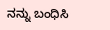ನನ್ನು ಬಂಧಿಸಿ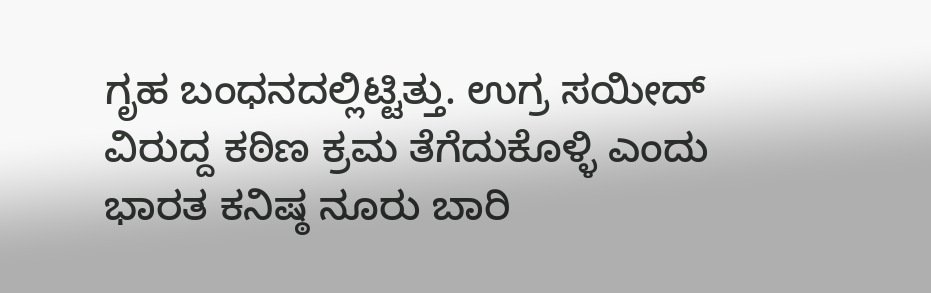ಗೃಹ ಬಂಧನದಲ್ಲಿಟ್ಟಿತ್ತು. ಉಗ್ರ ಸಯೀದ್ ವಿರುದ್ದ ಕಠಿಣ ಕ್ರಮ ತೆಗೆದುಕೊಳ್ಳಿ ಎಂದು ಭಾರತ ಕನಿಷ್ಠ ನೂರು ಬಾರಿ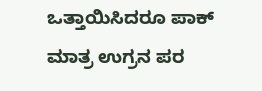ಒತ್ತಾಯಿಸಿದರೂ ಪಾಕ್ ಮಾತ್ರ ಉಗ್ರನ ಪರ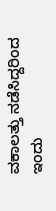ವಕಾಲತ್ತು ನಡೆಸಿದ್ದರಿಂದ ಇಂದು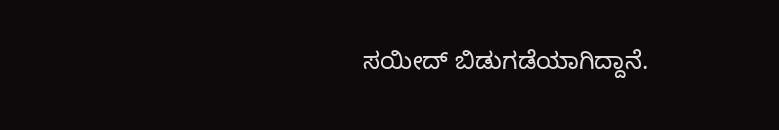ಸಯೀದ್ ಬಿಡುಗಡೆಯಾಗಿದ್ದಾನೆ.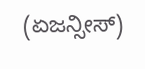(ಏಜನ್ಸೀಸ್)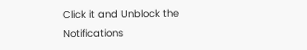Click it and Unblock the Notifications